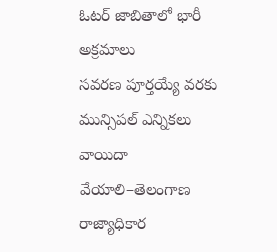ఓటర్ జాబితాలో భారీ అక్రమాలు
సవరణ పూర్తయ్యే వరకు మున్సిపల్ ఎన్నికలు వాయిదా వేయాలి–తెలంగాణ రాజ్యాధికార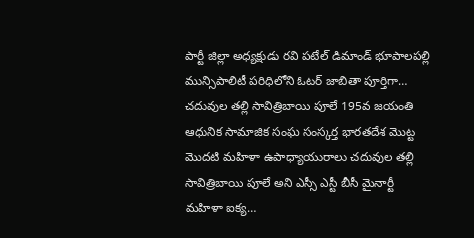పార్టీ జిల్లా అధ్యక్షుడు రవి పటేల్ డిమాండ్ భూపాలపల్లి మున్సిపాలిటీ పరిధిలోని ఓటర్ జాబితా పూర్తిగా…
చదువుల తల్లి సావిత్రిబాయి పూలే 195వ జయంతి
ఆధునిక సామాజిక సంఘ సంస్కర్త భారతదేశ మొట్ట మొదటి మహిళా ఉపాధ్యాయురాలు చదువుల తల్లి సావిత్రిబాయి పూలే అని ఎస్సీ ఎస్టీ బీసీ మైనార్టీ మహిళా ఐక్య…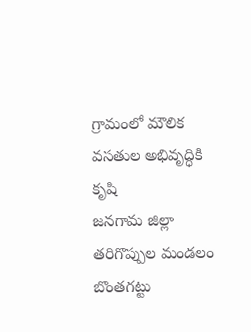గ్రామంలో మౌలిక వసతుల అభివృద్ధికి కృషి
జనగామ జిల్లా తరిగొప్పుల మండలం బొంతగట్టు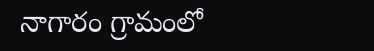నాగారం గ్రామంలో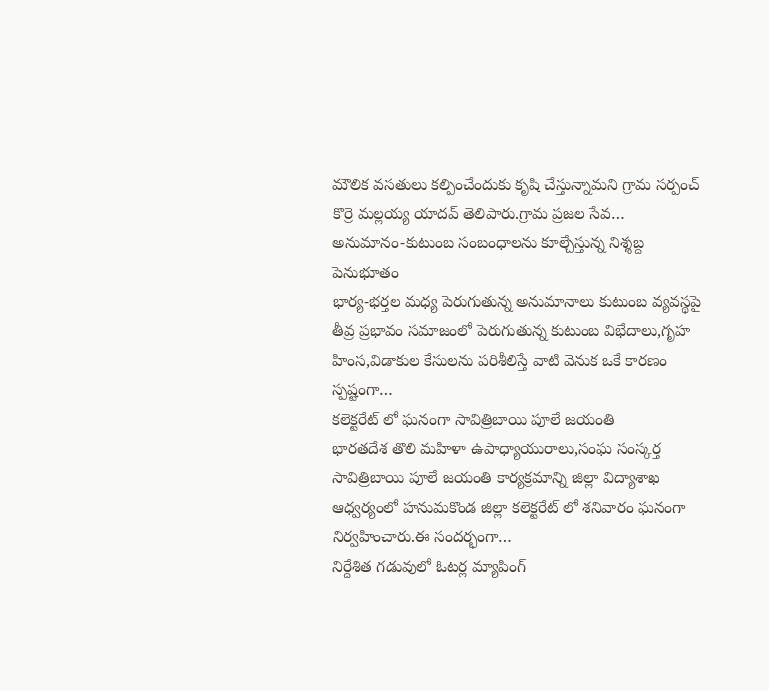మౌలిక వసతులు కల్పించేందుకు కృషి చేస్తున్నామని గ్రామ సర్పంచ్ కొర్రె మల్లయ్య యాదవ్ తెలిపారు.గ్రామ ప్రజల సేవ…
అనుమానం-కుటుంబ సంబంధాలను కూల్చేస్తున్న నిశ్శబ్ద పెనుభూతం
భార్య-భర్తల మధ్య పెరుగుతున్న అనుమానాలు కుటుంబ వ్యవస్థపై తీవ్ర ప్రభావం సమాజంలో పెరుగుతున్న కుటుంబ విభేదాలు,గృహ హింస,విడాకుల కేసులను పరిశీలిస్తే వాటి వెనుక ఒకే కారణం స్పష్టంగా…
కలెక్టరేట్ లో ఘనంగా సావిత్రిబాయి పూలే జయంతి
భారతదేశ తొలి మహిళా ఉపాధ్యాయురాలు,సంఘ సంస్కర్త సావిత్రిబాయి పూలే జయంతి కార్యక్రమాన్ని జిల్లా విద్యాశాఖ ఆధ్వర్యంలో హనుమకొండ జిల్లా కలెక్టరేట్ లో శనివారం ఘనంగా నిర్వహించారు.ఈ సందర్భంగా…
నిర్దేశిత గడువులో ఓటర్ల మ్యాపింగ్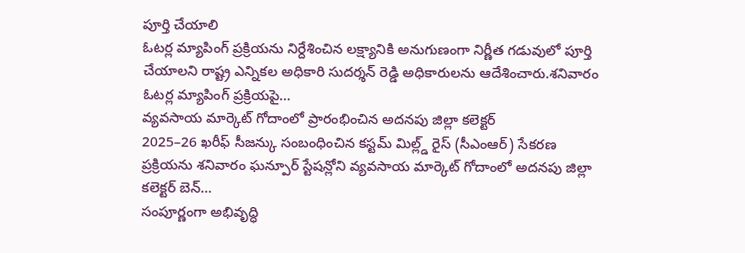పూర్తి చేయాలి
ఓటర్ల మ్యాపింగ్ ప్రక్రియను నిర్దేశించిన లక్ష్యానికి అనుగుణంగా నిర్ణీత గడువులో పూర్తి చేయాలని రాష్ట్ర ఎన్నికల అధికారి సుదర్శన్ రెడ్డి అధికారులను ఆదేశించారు.శనివారం ఓటర్ల మ్యాపింగ్ ప్రక్రియపై…
వ్యవసాయ మార్కెట్ గోదాంలో ప్రారంభించిన అదనపు జిల్లా కలెక్టర్
2025–26 ఖరీఫ్ సీజన్కు సంబంధించిన కస్టమ్ మిల్ల్డ్ రైస్ (సీఎంఆర్) సేకరణ ప్రక్రియను శనివారం ఘన్పూర్ స్టేషన్లోని వ్యవసాయ మార్కెట్ గోదాంలో అదనపు జిల్లా కలెక్టర్ బెన్…
సంపూర్ణంగా అభివృద్ధి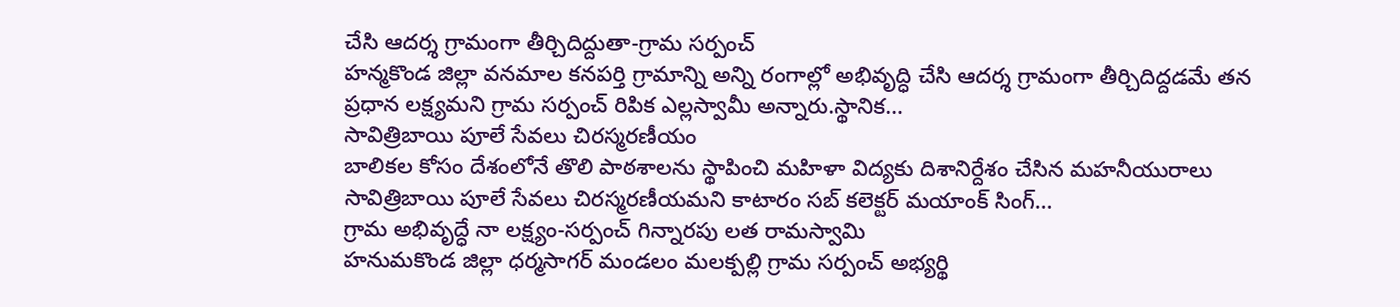చేసి ఆదర్శ గ్రామంగా తీర్చిదిద్దుతా-గ్రామ సర్పంచ్
హన్మకొండ జిల్లా వనమాల కనపర్తి గ్రామాన్ని అన్ని రంగాల్లో అభివృద్ధి చేసి ఆదర్శ గ్రామంగా తీర్చిదిద్దడమే తన ప్రధాన లక్ష్యమని గ్రామ సర్పంచ్ రిపిక ఎల్లస్వామీ అన్నారు.స్థానిక…
సావిత్రిబాయి పూలే సేవలు చిరస్మరణీయం
బాలికల కోసం దేశంలోనే తొలి పాఠశాలను స్థాపించి మహిళా విద్యకు దిశానిర్దేశం చేసిన మహనీయురాలు సావిత్రిబాయి పూలే సేవలు చిరస్మరణీయమని కాటారం సబ్ కలెక్టర్ మయాంక్ సింగ్…
గ్రామ అభివృద్ధే నా లక్ష్యం-సర్పంచ్ గిన్నారపు లత రామస్వామి
హనుమకొండ జిల్లా ధర్మసాగర్ మండలం మలక్పల్లి గ్రామ సర్పంచ్ అభ్యర్థి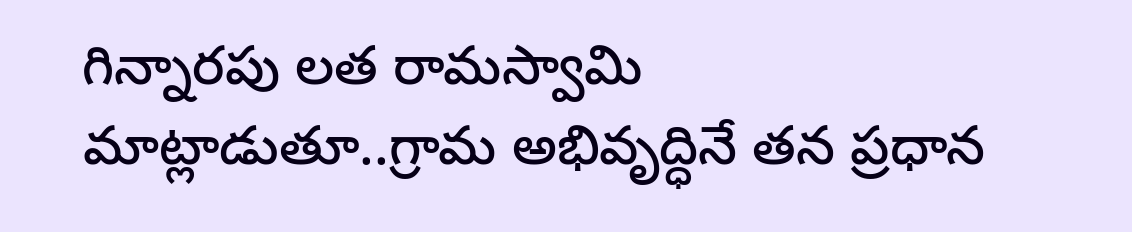గిన్నారపు లత రామస్వామి మాట్లాడుతూ..గ్రామ అభివృద్ధినే తన ప్రధాన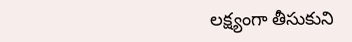లక్ష్యంగా తీసుకుని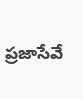ప్రజాసేవే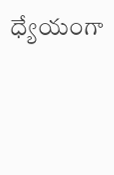ధ్యేయంగా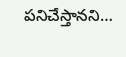పనిచేస్తానని…